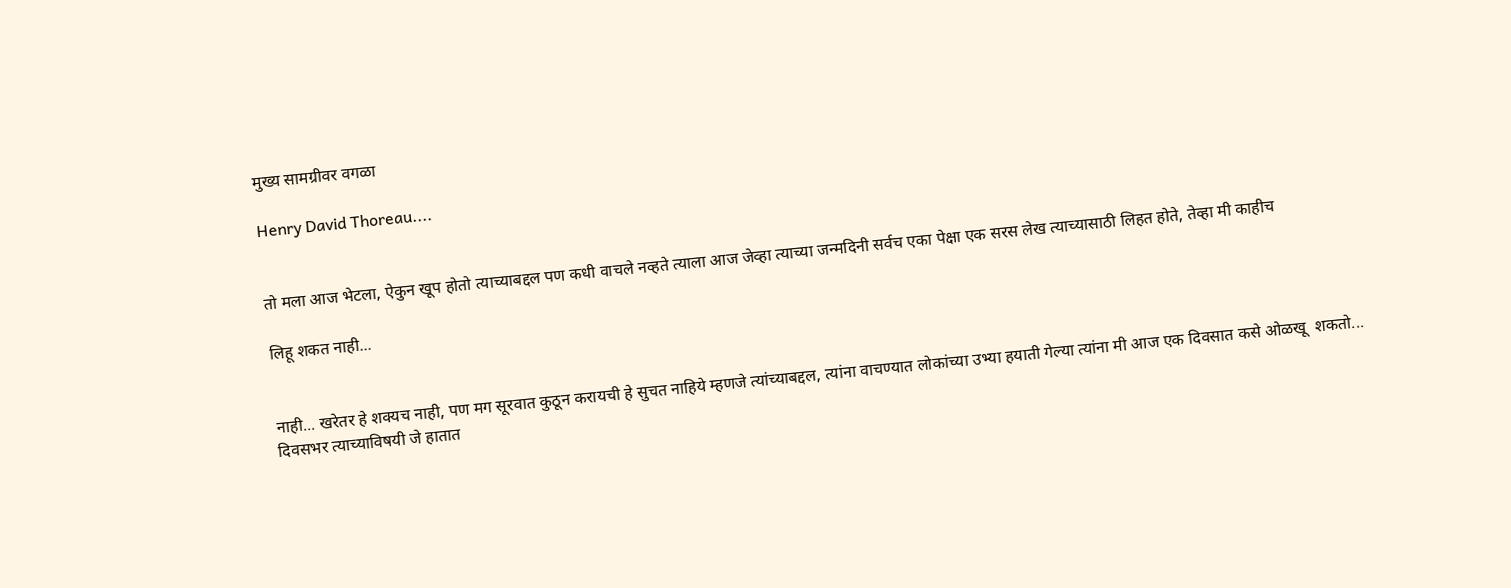मुख्य सामग्रीवर वगळा

Henry David Thoreau....


तो मला आज भेटला, ऐकुन खूप होतो त्याच्याबद्दल पण कधी वाचले नव्हते त्याला आज जेव्हा त्याच्या जन्मदिनी सर्वच एका पेक्षा एक सरस लेख त्याच्यासाठी लिहत होते, तेव्हा मी काहीच

लिहू शकत नाही...


नाही... खरेतर हे शक्यच नाही, पण मग सूरवात कुठून करायची हे सुचत नाहिये म्हणजे त्यांच्याबद्दल, त्यांना वाचण्यात लोकांच्या उभ्या हयाती गेल्या त्यांना मी आज एक दिवसात कसे ओळखू  शकतो...
दिवसभर त्याच्याविषयी जे हातात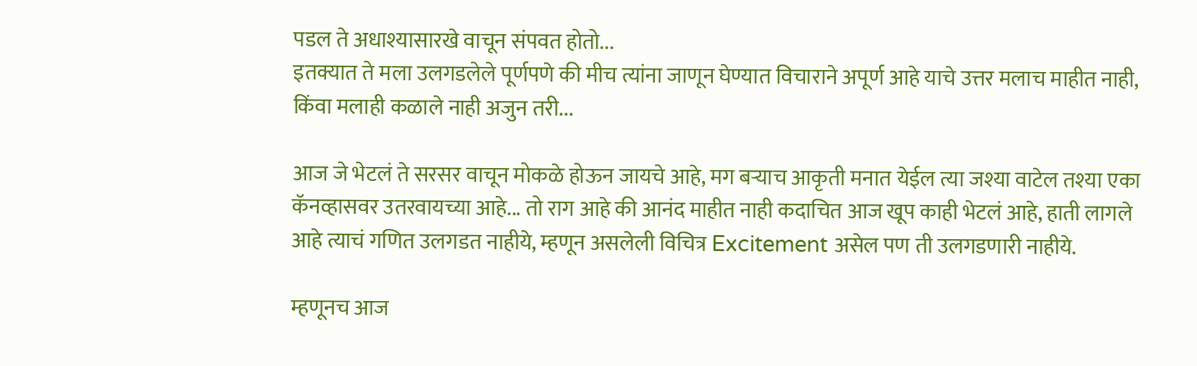पडल ते अधाश्यासारखे वाचून संपवत होतो...
इतक्यात ते मला उलगडलेले पूर्णपणे की मीच त्यांना जाणून घेण्यात विचाराने अपूर्ण आहे याचे उत्तर मलाच माहीत नाही, किंवा मलाही कळाले नाही अजुन तरी...

आज जे भेटलं ते सरसर वाचून मोकळे होऊन जायचे आहे, मग बऱ्याच आकृती मनात येईल त्या जश्या वाटेल तश्या एका कॅनव्हासवर उतरवायच्या आहे... तो राग आहे की आनंद माहीत नाही कदाचित आज खूप काही भेटलं आहे, हाती लागले आहे त्याचं गणित उलगडत नाहीये, म्हणून असलेली विचित्र Excitement असेल पण ती उलगडणारी नाहीये.

म्हणूनच आज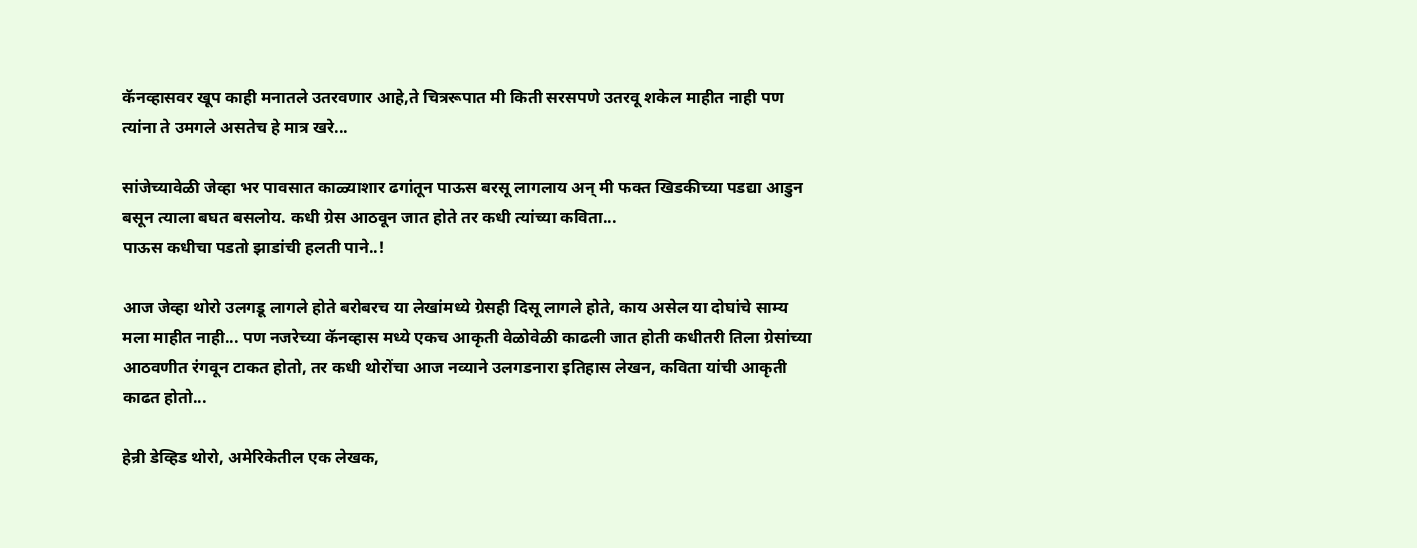कॅनव्हासवर खूप काही मनातले उतरवणार आहे,ते चित्ररूपात मी किती सरसपणे उतरवू शकेल माहीत नाही पण त्यांना ते उमगले असतेच हे मात्र खरे...

सांजेच्यावेळी जेव्हा भर पावसात काळ्याशार ढगांतून पाऊस बरसू लागलाय अन् मी फक्त खिडकीच्या पडद्या आडुन बसून त्याला बघत बसलोय. कधी ग्रेस आठवून जात होते तर कधी त्यांच्या कविता...
पाऊस कधीचा पडतो झाडांची हलती पाने..!

आज जेव्हा थोरो उलगडू लागले होते बरोबरच या लेखांमध्ये ग्रेसही दिसू लागले होते, काय असेल या दोघांचे साम्य मला माहीत नाही... पण नजरेच्या कॅनव्हास मध्ये एकच आकृती वेळोवेळी काढली जात होती कधीतरी तिला ग्रेसांच्या आठवणीत रंगवून टाकत होतो, तर कधी थोरोंचा आज नव्याने उलगडनारा इतिहास लेखन, कविता यांची आकृती काढत होतो...

हेन्री डेव्हिड थोरो, अमेरिकेतील एक लेखक,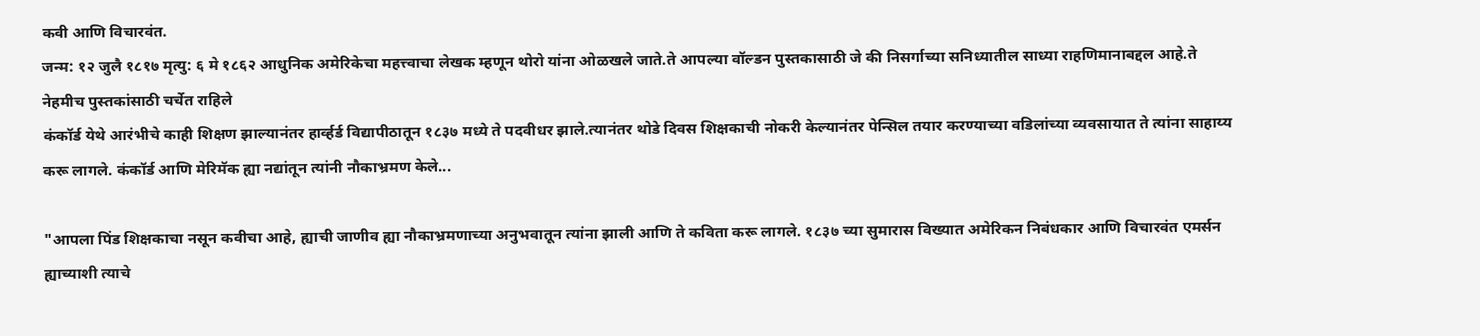कवी आणि विचारवंत.
जन्म: १२ जुलै १८१७ मृत्यु: ६ मे‌ १८६२ आधुनिक अमेरिकेचा महत्त्वाचा लेखक म्हणून थोरो यांना ओळखले जाते.ते आपल्या वॉल्डन पुस्तकासाठी जे की निसर्गाच्या सनिध्यातील साध्या राहणिमानाबद्दल आहे.ते नेहमीच पुस्तकांसाठी चर्चेत राहिले
कंकॉर्ड येथे आरंभीचे काही शिक्षण झाल्यानंतर हार्व्हर्ड विद्यापीठातून १८३७ मध्ये ते पदवीधर झाले.त्यानंतर थोडे दिवस शिक्षकाची नोकरी केल्यानंतर पेन्सिल तयार करण्याच्या वडिलांच्या व्यवसायात ते त्यांना साहाय्य करू लागले. कंकॉर्ड आणि मेरिमॅक ह्या नद्यांतून त्यांनी नौकाभ्रमण केले...

"आपला पिंड शिक्षकाचा नसून कवीचा आहे, ह्याची जाणीव ह्या नौकाभ्रमणाच्या अनुभवातून त्यांना झाली आणि ते कविता करू लागले. १८३७ च्या सुमारास विख्यात अमेरिकन निबंधकार आणि विचारवंत एमर्सन ह्याच्याशी त्याचे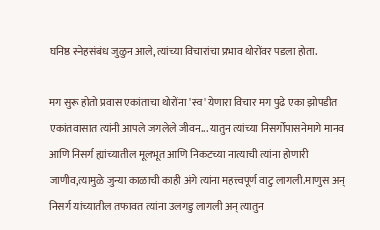घनिष्ठ स्नेहसंबंध जुळुन आले, त्यांच्या विचारांचा प्रभाव थोरोंवर पडला होता.

मग सुरू होतो प्रवास एकांताचा थोरोंना 'स्व' येणारा विचार मग पुढे एका झोपडीत एकांतवासात त्यांनी आपले जगलेले जीवन... यातुन त्यांच्या निसर्गोपासनेमागे मानव आणि निसर्ग ह्यांच्यातील मूलभूत आणि निकटच्या नात्याची त्यांना होणारी जाणीव,त्यामुळे जुन्या काळाची काही अंगे त्यांना महत्त्वपूर्ण वाटु लागली.माणुस अन् निसर्ग यांच्यातील तफावत त्यांना उलगडु लागली अन् त्यातुन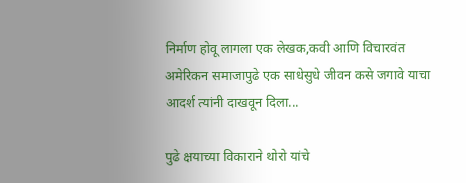निर्माण होवू लागला एक लेखक,कवी आणि विचारवंत अमेरिकन समाजापुढे एक साधेसुधे जीवन कसे जगावे याचा आदर्श त्यांनी दाखवून दिला...

पुढे क्षयाच्या विकाराने थोरो यांचे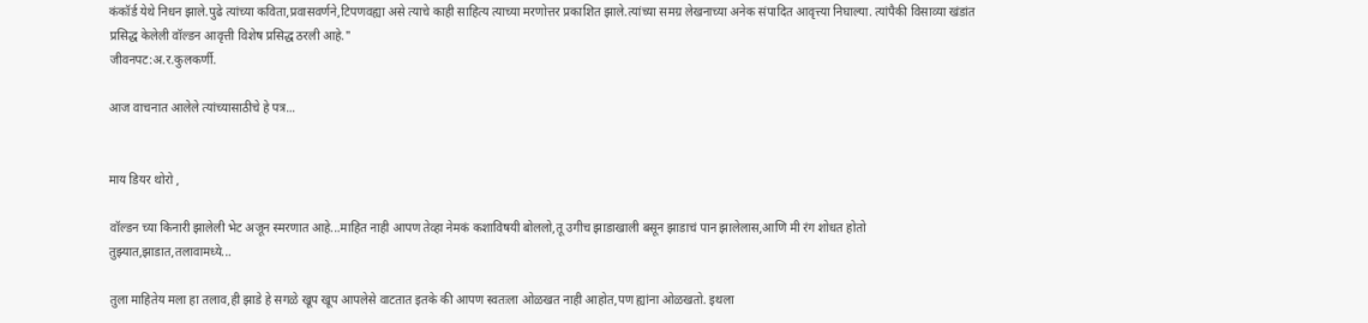कंकॉर्ड येथे निधन झाले.पुढे त्यांच्या कविता,प्रवासवर्णने,टिपणवह्या असे त्याचे काही साहित्य त्याच्या मरणोत्तर प्रकाशित झाले.त्यांच्या समग्र लेखनाच्या अनेक संपादित आवृत्त्या निघाल्या. त्यांपैकी विसाव्या खंडांत प्रसिद्ध केलेली वॉल्डन आवृत्ती विशेष प्रसिद्ध ठरली आहे."
जीवनपट:अ.र.कुलकर्णी.

आज वाचनात आलेले त्यांच्यासाठीचे हे पत्र...


माय डियर थोरो ,

वॉल्डन च्या किनारी झालेली भेट अजून स्मरणात आहे...माहित नाही आपण तेव्हा नेमकं कशाविषयी बोललो,तू उगीच झाडाखाली बसून झाडाचं पान झालेलास,आणि मी रंग शोधत होतो तुझ्यात,झाडात,तलावामध्ये...

तुला माहितेय मला हा तलाव,ही झाडे हे सगळे खूप खूप आपलेसे वाटतात इतके की आपण स्वतःला ओळखत नाही आहोत,पण ह्यांना ओळखतो. इथला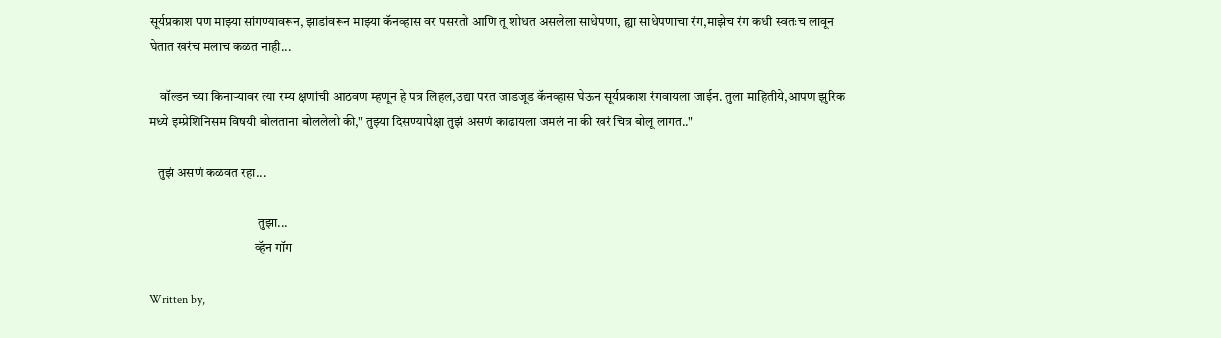सूर्यप्रकाश पण माझ्या सांगण्यावरून, झाडांवरून माझ्या कॅनव्हास वर पसरतो आणि तू शोधत असलेला साधेपणा, ह्या साधेपणाचा रंग,माझेच रंग कधी स्वतःच लावून घेतात खरंच मलाच कळत नाही...

    वॉल्डन च्या किनाऱ्यावर त्या रम्य क्षणांची आठवण म्हणून हे पत्र लिहल,उद्या परत जाडजूड कॅनव्हास घेऊन सूर्यप्रकाश रंगवायला जाईन. तुला माहितीये,आपण झुरिक मध्ये इम्प्रेशिनिसम विषयी बोलताना बोललेलो की," तुझ्या दिसण्यापेक्षा तुझं असणं काढायला जमलं ना की खरं चित्र बोलू लागत.."

   तुझं असणं कळवत रहा...

                                         तुझा...
                                        व्हॅन गॉग

Written by,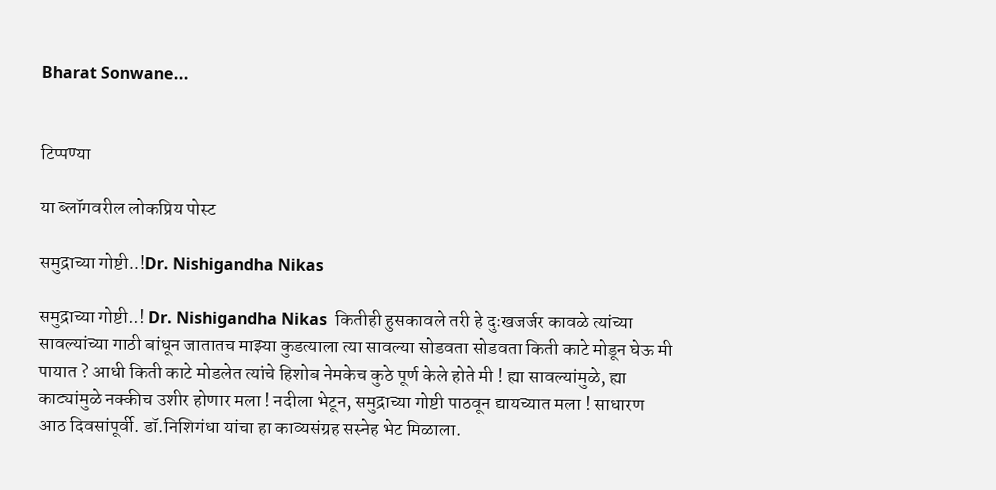Bharat Sonwane...


टिप्पण्या

या ब्लॉगवरील लोकप्रिय पोस्ट

समुद्राच्या गोष्टी..!Dr. Nishigandha Nikas

समुद्राच्या गोष्टी..! Dr. Nishigandha Nikas  कितीही हुसकावले तरी हे दुःखजर्जर कावळे त्यांच्या सावल्यांच्या गाठी बांधून जातातच माझ्या कुडत्याला त्या सावल्या सोडवता सोडवता किती काटे मोडून घेऊ मी पायात ? आधी किती काटे मोडलेत त्यांचे हिशोब नेमकेच कुठे पूर्ण केले होते मी ! ह्या सावल्यांमुळे, ह्या काट्यांमुळे नक्कीच उशीर होणार मला ! नदीला भेटून, समुद्राच्या गोष्टी पाठवून द्यायच्यात मला ! साधारण आठ दिवसांपूर्वी. डॉ.निशिगंधा यांचा हा काव्यसंग्रह सस्नेह भेट मिळाला.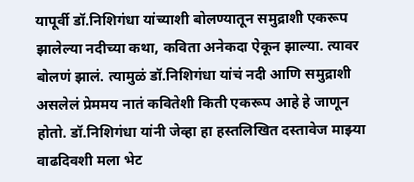यापूर्वी डॉ.निशिगंधा यांच्याशी बोलण्यातून समुद्राशी एकरूप झालेल्या नदीच्या कथा, कविता अनेकदा ऐकून झाल्या. त्यावर बोलणं झालं. त्यामुळं डॉ.निशिगंधा यांचं नदी आणि समुद्राशी असलेलं प्रेममय नातं कवितेशी किती एकरूप आहे हे जाणून होतो. डॉ.निशिगंधा यांनी जेव्हा हा हस्तलिखित दस्तावेज माझ्या वाढदिवशी मला भेट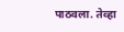पाठवला. तेव्हा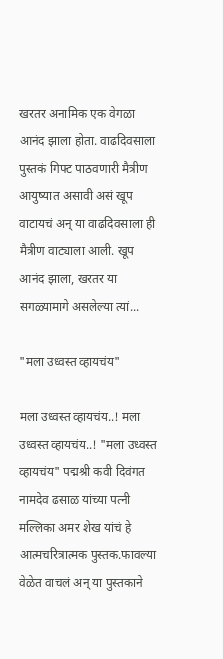खरतर अनामिक एक वेगळा आनंद झाला होता. वाढदिवसाला पुस्तकं गिफ्ट पाठवणारी मैत्रीण आयुष्यात असावी असं खूप वाटायचं अन् या वाढदिवसाला ही मैत्रीण वाट्याला आली. खूप आनंद झाला, खरतर या सगळ्यामागे असलेल्या त्यां...

"मला उध्वस्त व्हायचंय"

मला उध्वस्त व्हायचंय..! मला उध्वस्त व्हायचंय..! "मला उध्वस्त व्हायचंय" पद्मश्री कवी दिवंगत नामदेव ढसाळ यांच्या पत्नी मल्लिका अमर शेख यांचं हे आत्मचरित्रात्मक पुस्तक.फावल्या वेळेत वाचलं अन् या पुस्तकाने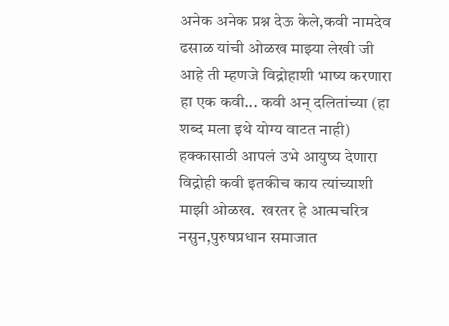अनेक अनेक प्रश्न देऊ केले,कवी नामदेव ढसाळ यांची ओळख माझ्या लेखी जी आहे ती म्हणजे विद्रोहाशी भाष्य करणारा हा एक कवी... कवी अन् दलितांच्या (हा शब्द मला इथे योग्य वाटत नाही) हक्कासाठी आपलं उभे आयुष्य देणारा विद्रोही कवी इतकीच काय त्यांच्याशी माझी ओळख.  खरतर हे आत्मचरित्र नसुन,पुरुषप्रधान समाजात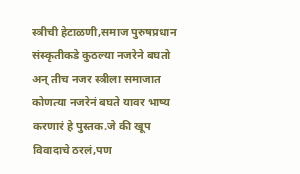स्त्रीची हेटाळणी,समाज पुरुषप्रधान संस्कृतीकडे कुठल्या नजरेने बघतो अन् तीच नजर स्त्रीला समाजात कोणत्या नजरेनं बघते यावर भाष्य करणारं हे पुस्तक.जे की खूप विवादाचे ठरलं,पण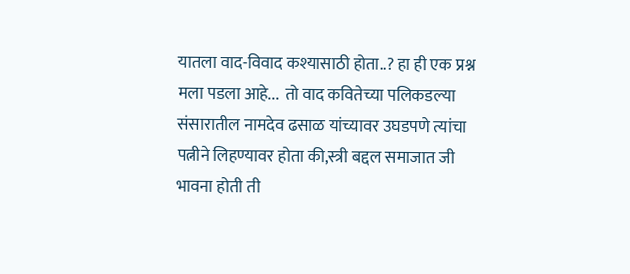यातला वाद-विवाद कश्यासाठी होता..? हा ही एक प्रश्न मला पडला आहे...  तो वाद कवितेच्या पलिकडल्या संसारातील नामदेव ढसाळ यांच्यावर उघडपणे त्यांचा पत्नीने लिहण्यावर होता की,स्त्री बद्दल समाजात जी भावना होती ती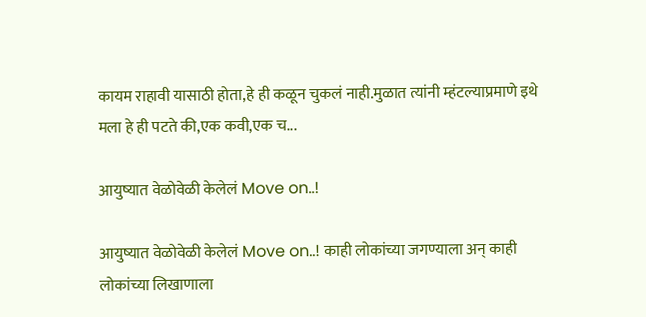कायम राहावी यासाठी होता,हे ही कळून चुकलं नाही.मुळात त्यांनी म्हंटल्याप्रमाणे इथे मला हे ही पटते की,एक कवी,एक च...

आयुष्यात वेळोवेळी केलेलं Move on..!

आयुष्यात वेळोवेळी केलेलं Move on..! काही लोकांच्या जगण्याला अन् काही लोकांच्या लिखाणाला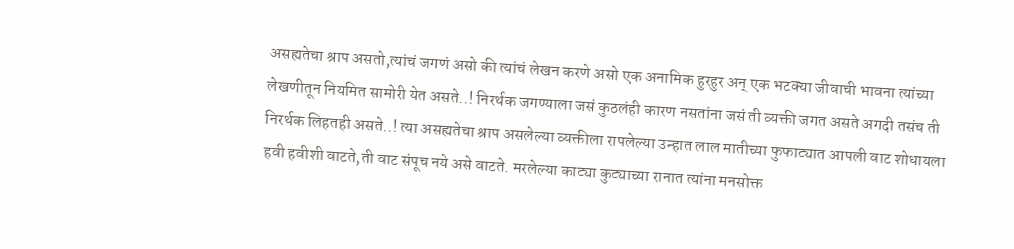असह्यतेचा श्राप असतो,त्यांचं जगणं असो की त्यांचं लेखन करणे असो एक अनामिक हुरहुर अन् एक भटक्या जीवाची भावना त्यांच्या लेखणीतून नियमित सामोरी येत असते..! निरर्थक जगण्याला जसं कुठलंही कारण नसतांना जसं ती व्यक्ती जगत असते अगदी तसंच ती निरर्थक लिहतही असते..! त्या असह्यतेचा श्राप असलेल्या व्यक्तीला रापलेल्या उन्हात लाल मातीच्या फुफाट्यात आपली वाट शोधायला हवी हवीशी वाटते,ती वाट संपूच नये असे वाटते. मरलेल्या काट्या कुट्याच्या रानात त्यांना मनसोक्त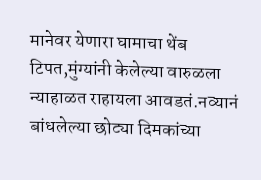मानेवर येणारा घामाचा थेंब टिपत,मुंग्यांनी केलेल्या वारुळला न्याहाळत राहायला आवडतं.नव्यानं बांधलेल्या छोट्या दिमकांच्या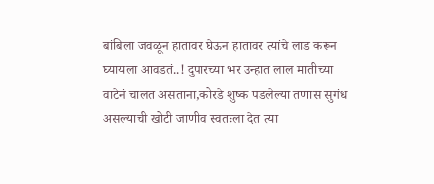बांबिला जवळून हातावर घेऊन हातावर त्यांचे लाड करून घ्यायला आवडतं..! दुपारच्या भर उन्हात लाल मातीच्या वाटेनं चालत असताना,कोरडे शुष्क पडलेल्या तणास सुगंध असल्याची खोटी जाणीव स्वतःला देत त्या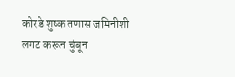कोरडे शुष्क तणास जमिनीशी लगट करून चुंबून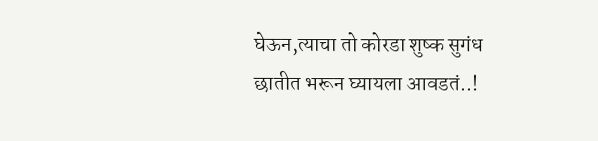घेऊन,त्याचा तो कोरडा शुष्क सुगंध छातीत भरून घ्यायला आवडतं..!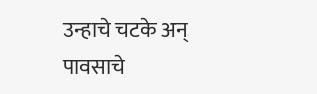उन्हाचे चटके अन् पावसाचे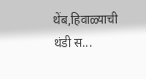थेंब,हिवाळ्याची थंडी स...